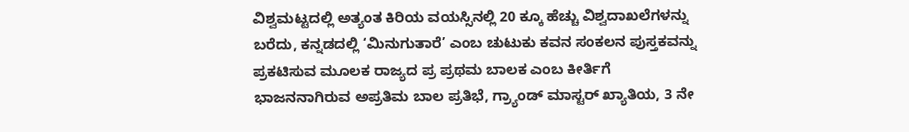ವಿಶ್ವಮಟ್ಟದಲ್ಲಿ ಅತ್ಯಂತ ಕಿರಿಯ ವಯಸ್ಸಿನಲ್ಲಿ 20 ಕ್ಕೂ ಹೆಚ್ಚು ವಿಶ್ವದಾಖಲೆಗಳನ್ನು ಬರೆದು, ಕನ್ನಡದಲ್ಲಿ ‘ಮಿನುಗುತಾರೆ’ ಎಂಬ ಚುಟುಕು ಕವನ ಸಂಕಲನ ಪುಸ್ತಕವನ್ನು ಪ್ರಕಟಿಸುವ ಮೂಲಕ ರಾಜ್ಯದ ಪ್ರ ಪ್ರಥಮ ಬಾಲಕ ಎಂಬ ಕೀರ್ತಿಗೆ ಭಾಜನನಾಗಿರುವ ಅಪ್ರತಿಮ ಬಾಲ ಪ್ರತಿಭೆ, ಗ್ರ್ಯಾಂಡ್ ಮಾಸ್ಟರ್ ಖ್ಯಾತಿಯ, 3 ನೇ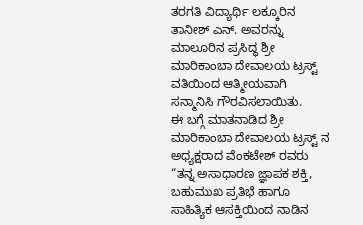ತರಗತಿ ವಿದ್ಯಾರ್ಥಿ ಲಕ್ಕೂರಿನ ತಾನೀಶ್ ಎನ್. ಅವರನ್ನು ಮಾಲೂರಿನ ಪ್ರಸಿದ್ಧ ಶ್ರೀ ಮಾರಿಕಾಂಬಾ ದೇವಾಲಯ ಟ್ರಸ್ಟ್ ವತಿಯಿಂದ ಆತ್ಮೀಯವಾಗಿ ಸನ್ಮಾನಿಸಿ ಗೌರವಿಸಲಾಯಿತು.
ಈ ಬಗ್ಗೆ ಮಾತನಾಡಿದ ಶ್ರೀ ಮಾರಿಕಾಂಬಾ ದೇವಾಲಯ ಟ್ರಸ್ಟ್ ನ ಅಧ್ಯಕ್ಷರಾದ ವೆಂಕಟೇಶ್ ರವರು “ತನ್ನ ಅಸಾಧಾರಣ ಜ್ಞಾಪಕ ಶಕ್ತಿ, ಬಹುಮುಖ ಪ್ರತಿಭೆ ಹಾಗೂ ಸಾಹಿತ್ಯಿಕ ಆಸಕ್ತಿಯಿಂದ ನಾಡಿನ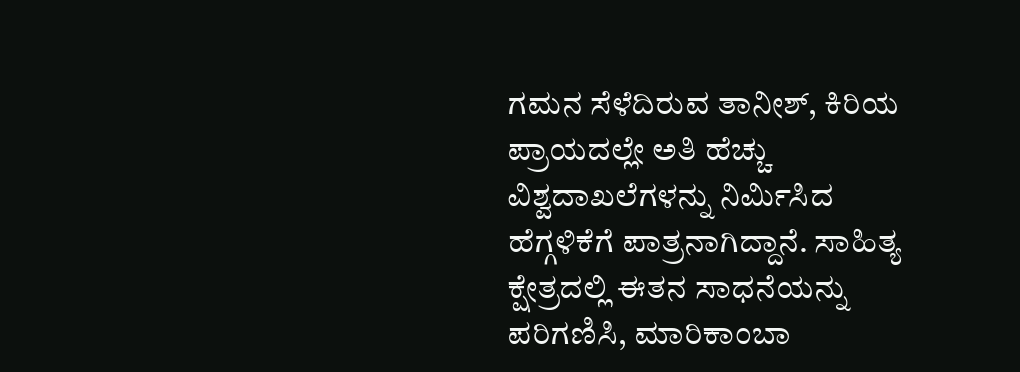ಗಮನ ಸೆಳೆದಿರುವ ತಾನೀಶ್, ಕಿರಿಯ ಪ್ರಾಯದಲ್ಲೇ ಅತಿ ಹೆಚ್ಚು ವಿಶ್ವದಾಖಲೆಗಳನ್ನು ನಿರ್ಮಿಸಿದ ಹೆಗ್ಗಳಿಕೆಗೆ ಪಾತ್ರನಾಗಿದ್ದಾನೆ. ಸಾಹಿತ್ಯ ಕ್ಷೇತ್ರದಲ್ಲಿ ಈತನ ಸಾಧನೆಯನ್ನು ಪರಿಗಣಿಸಿ, ಮಾರಿಕಾಂಬಾ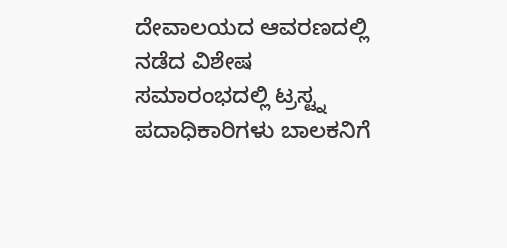ದೇವಾಲಯದ ಆವರಣದಲ್ಲಿ ನಡೆದ ವಿಶೇಷ ಸಮಾರಂಭದಲ್ಲಿ ಟ್ರಸ್ಟ್ನ ಪದಾಧಿಕಾರಿಗಳು ಬಾಲಕನಿಗೆ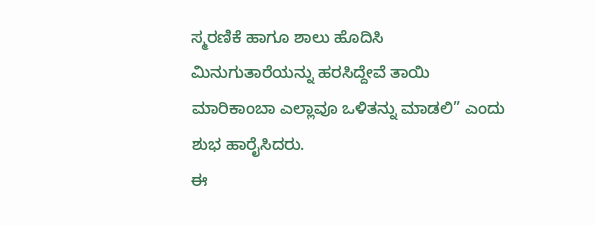ಸ್ಮರಣಿಕೆ ಹಾಗೂ ಶಾಲು ಹೊದಿಸಿ ಮಿನುಗುತಾರೆಯನ್ನು ಹರಸಿದ್ದೇವೆ ತಾಯಿ ಮಾರಿಕಾಂಬಾ ಎಲ್ಲಾವೂ ಒಳಿತನ್ನು ಮಾಡಲಿ” ಎಂದು ಶುಭ ಹಾರೈಸಿದರು.
ಈ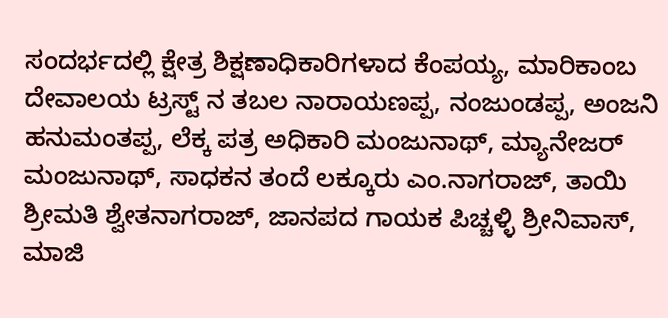ಸಂದರ್ಭದಲ್ಲಿ ಕ್ಷೇತ್ರ ಶಿಕ್ಷಣಾಧಿಕಾರಿಗಳಾದ ಕೆಂಪಯ್ಯ, ಮಾರಿಕಾಂಬ ದೇವಾಲಯ ಟ್ರಸ್ಟ್ ನ ತಬಲ ನಾರಾಯಣಪ್ಪ, ನಂಜುಂಡಪ್ಪ, ಅಂಜನಿ ಹನುಮಂತಪ್ಪ, ಲೆಕ್ಕ ಪತ್ರ ಅಧಿಕಾರಿ ಮಂಜುನಾಥ್, ಮ್ಯಾನೇಜರ್ ಮಂಜುನಾಥ್, ಸಾಧಕನ ತಂದೆ ಲಕ್ಕೂರು ಎಂ.ನಾಗರಾಜ್, ತಾಯಿ ಶ್ರೀಮತಿ ಶ್ವೇತನಾಗರಾಜ್, ಜಾನಪದ ಗಾಯಕ ಪಿಚ್ಚಳ್ಳಿ ಶ್ರೀನಿವಾಸ್, ಮಾಜಿ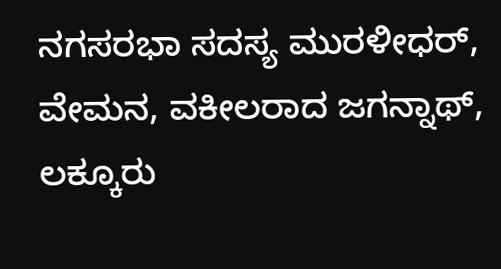ನಗಸರಭಾ ಸದಸ್ಯ ಮುರಳೀಧರ್, ವೇಮನ, ವಕೀಲರಾದ ಜಗನ್ನಾಥ್, ಲಕ್ಕೂರು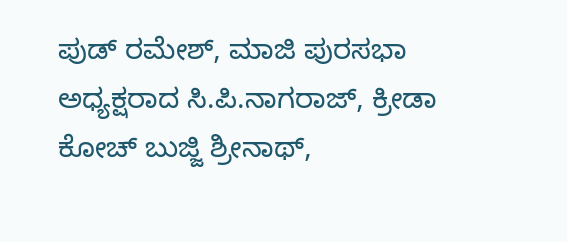ಪುಡ್ ರಮೇಶ್, ಮಾಜಿ ಪುರಸಭಾ ಅಧ್ಯಕ್ಷರಾದ ಸಿ.ಪಿ.ನಾಗರಾಜ್, ಕ್ರೀಡಾ ಕೋಚ್ ಬುಜ್ಜಿ ಶ್ರೀನಾಥ್,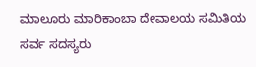ಮಾಲೂರು ಮಾರಿಕಾಂಬಾ ದೇವಾಲಯ ಸಮಿತಿಯ ಸರ್ವ ಸದಸ್ಯರು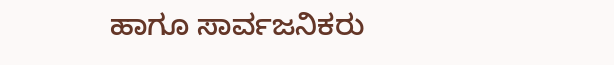ಹಾಗೂ ಸಾರ್ವಜನಿಕರು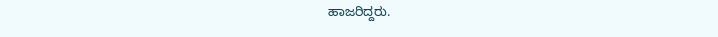ಹಾಜರಿದ್ದರು.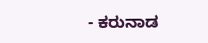- ಕರುನಾಡ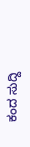ಕಂದ ಸುದ್ದಿ